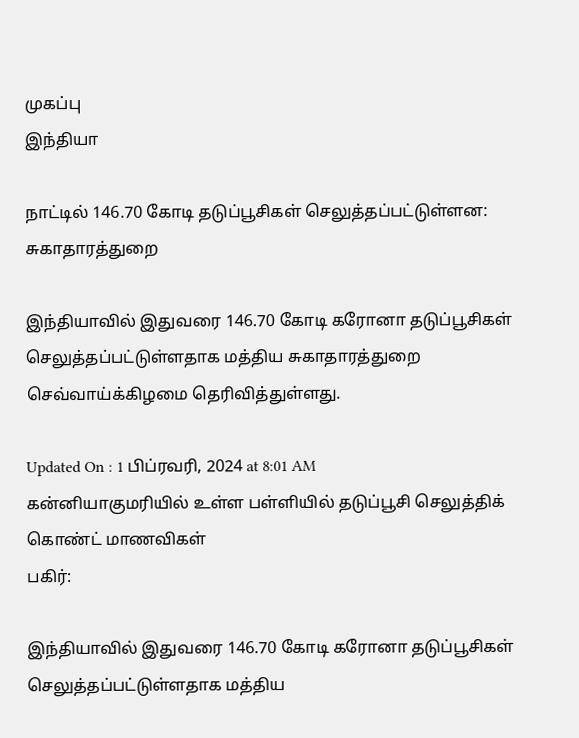முகப்பு
இந்தியா

நாட்டில் 146.70 கோடி தடுப்பூசிகள் செலுத்தப்பட்டுள்ளன: சுகாதாரத்துறை

இந்தியாவில் இதுவரை 146.70 கோடி கரோனா தடுப்பூசிகள் செலுத்தப்பட்டுள்ளதாக மத்திய சுகாதாரத்துறை செவ்வாய்க்கிழமை தெரிவித்துள்ளது.

Updated On : 1 பிப்ரவரி, 2024 at 8:01 AM
கன்னியாகுமரியில் உள்ள பள்ளியில் தடுப்பூசி செலுத்திக் கொண்ட் மாணவிகள்
பகிர்:

இந்தியாவில் இதுவரை 146.70 கோடி கரோனா தடுப்பூசிகள் செலுத்தப்பட்டுள்ளதாக மத்திய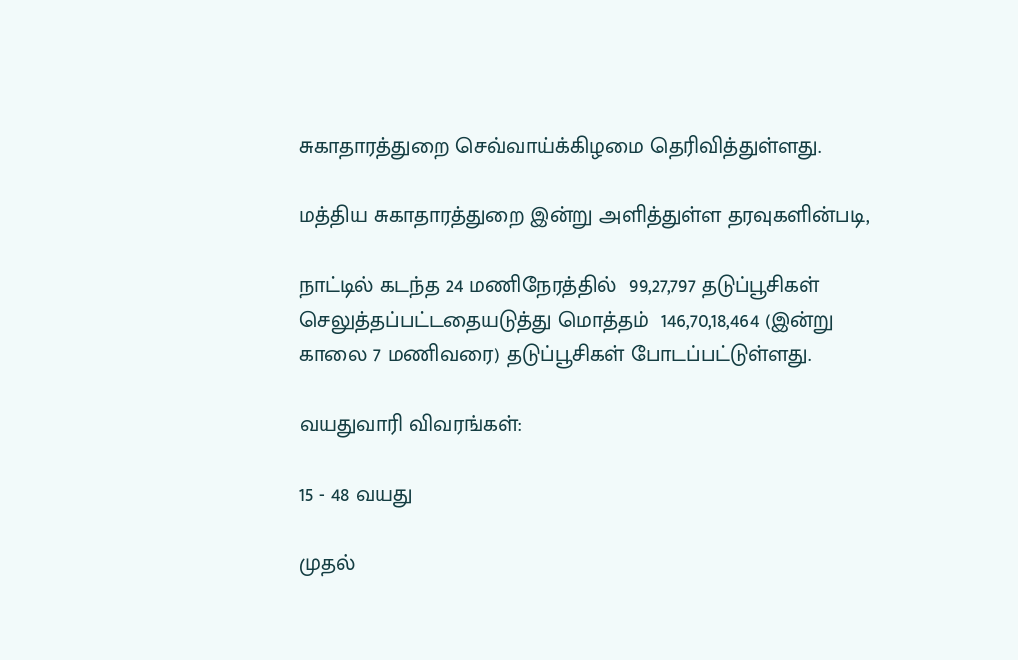சுகாதாரத்துறை செவ்வாய்க்கிழமை தெரிவித்துள்ளது.

மத்திய சுகாதாரத்துறை இன்று அளித்துள்ள தரவுகளின்படி,

நாட்டில் கடந்த 24 மணிநேரத்தில்  99,27,797 தடுப்பூசிகள் செலுத்தப்பட்டதையடுத்து மொத்தம்  146,70,18,464 (இன்று காலை 7 மணிவரை) தடுப்பூசிகள் போடப்பட்டுள்ளது.

வயதுவாரி விவரங்கள்:

15 - 48 வயது

முதல்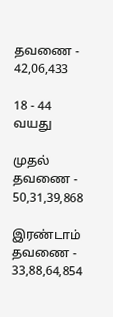தவணை - 42,06,433

18 - 44 வயது

முதல் தவணை -  50,31,39,868

இரண்டாம் தவணை -  33,88,64,854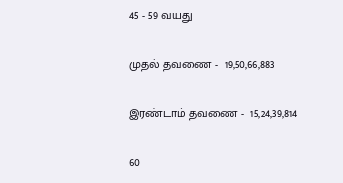45 - 59 வயது

முதல் தவணை -  19,50,66,883

இரண்டாம் தவணை -  15,24,39,814

60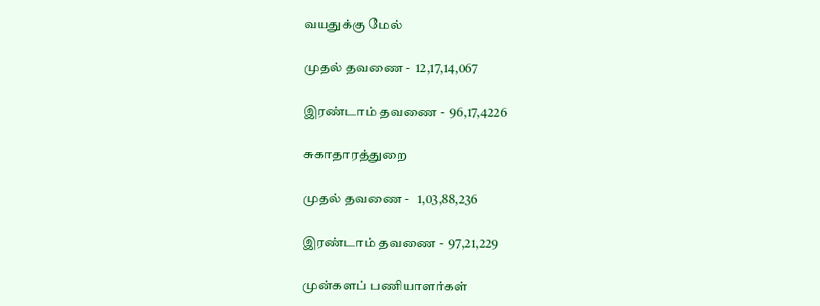வயதுக்கு மேல்

முதல் தவணை -  12,17,14,067

இரண்டாம் தவணை -  96,17,4226

சுகாதாரத்துறை

முதல் தவணை -   1,03,88,236

இரண்டாம் தவணை -  97,21,229

முன்களப் பணியாளர்கள்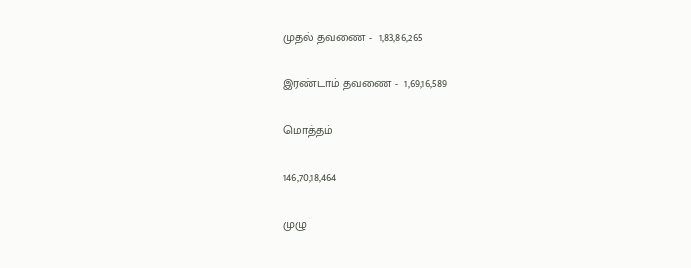முதல் தவணை -  1,83,86,265

இரண்டாம் தவணை -  1,69,16,589

மொத்தம்

146,70,18,464

முழு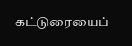கட்டுரையைப்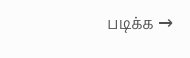படிக்க →